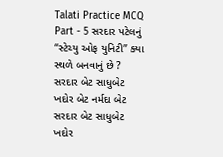Talati Practice MCQ Part - 5 સરદાર પટેલનું “સ્ટેચ્યુ ઓફ યુનિટી” ક્યા સ્થળે બનવાનું છે ? સરદાર બેટ સાધુબેટ ખદોર બેટ નર્મદા બેટ સરદાર બેટ સાધુબેટ ખદોર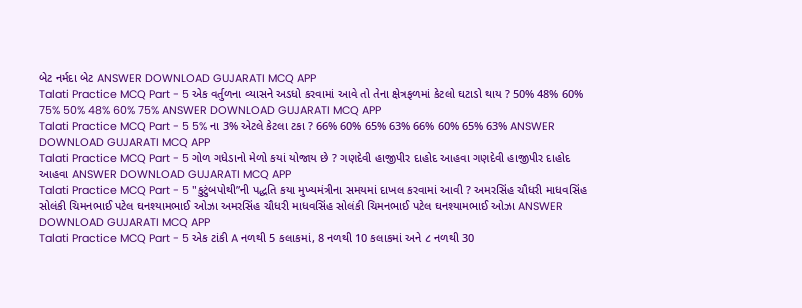બેટ નર્મદા બેટ ANSWER DOWNLOAD GUJARATI MCQ APP
Talati Practice MCQ Part - 5 એક વર્તુળના વ્યાસને અડધો કરવામાં આવે તો તેના ક્ષેત્રફળમાં કેટલો ઘટાડો થાય ? 50% 48% 60% 75% 50% 48% 60% 75% ANSWER DOWNLOAD GUJARATI MCQ APP
Talati Practice MCQ Part - 5 5% ના 3% એટલે કેટલા ટકા ? 66% 60% 65% 63% 66% 60% 65% 63% ANSWER DOWNLOAD GUJARATI MCQ APP
Talati Practice MCQ Part - 5 ગોળ ગધેડાનો મેળો કયાં યોજાય છે ? ગણદેવી હાજીપીર દાહોદ આહવા ગણદેવી હાજીપીર દાહોદ આહવા ANSWER DOWNLOAD GUJARATI MCQ APP
Talati Practice MCQ Part - 5 "કુટુંબપોથી”ની પદ્ધતિ કયા મુખ્યમંત્રીના સમયમાં દાખલ કરવામાં આવી ? અમરસિંહ ચૌધરી માધવસિંહ સોલંકી ચિમનભાઈ પટેલ ઘનશ્યામભાઈ ઓઝા અમરસિંહ ચૌધરી માધવસિંહ સોલંકી ચિમનભાઈ પટેલ ઘનશ્યામભાઈ ઓઝા ANSWER DOWNLOAD GUJARATI MCQ APP
Talati Practice MCQ Part - 5 એક ટાંકી A નળથી 5 કલાકમાં, 8 નળથી 10 કલાકમાં અને ૮ નળથી 30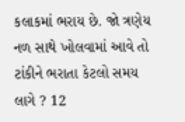કલાકમાં ભરાય છે. જો ત્રણેય નળ સાથે ખોલવામાં આવે તો ટાંકીને ભરાતા કેટલો સમય લાગે ? 12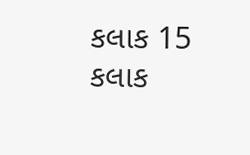કલાક 15 કલાક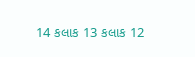14 કલાક 13 કલાક 12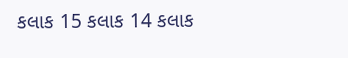કલાક 15 કલાક 14 કલાક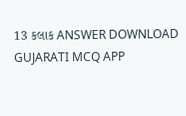13 કલાક ANSWER DOWNLOAD GUJARATI MCQ APP